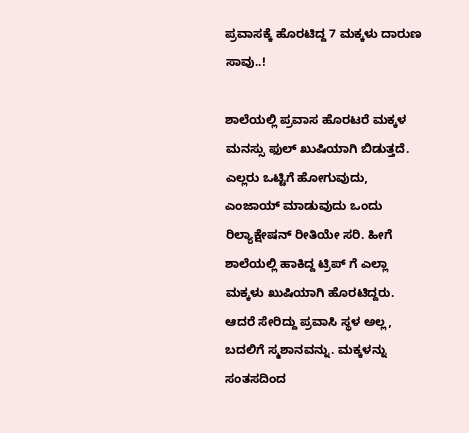ಪ್ರವಾಸಕ್ಕೆ ಹೊರಟಿದ್ದ 7 ಮಕ್ಕಳು ದಾರುಣ ಸಾವು..!

ಶಾಲೆಯಲ್ಲಿ ಪ್ರವಾಸ ಹೊರಟರೆ ಮಕ್ಕಳ ಮನಸ್ಸು ಫುಲ್ ಖುಷಿಯಾಗಿ ಬಿಡುತ್ತದೆ. ಎಲ್ಲರು ಒಟ್ಟಿಗೆ ಹೋಗುವುದು, ಎಂಜಾಯ್ ಮಾಡುವುದು ಒಂದು ರಿಲ್ಯಾಕ್ಷೇಷನ್ ರೀತಿಯೇ ಸರಿ. ಹೀಗೆ ಶಾಲೆಯಲ್ಲಿ ಹಾಕಿದ್ದ ಟ್ರಿಪ್ ಗೆ ಎಲ್ಲಾ ಮಕ್ಕಳು ಖುಷಿಯಾಗಿ ಹೊರಟಿದ್ದರು. ಆದರೆ ಸೇರಿದ್ದು ಪ್ರವಾಸಿ ಸ್ಥಳ ಅಲ್ಲ, ಬದಲಿಗೆ ಸ್ಮಶಾನವನ್ನು. ಮಕ್ಕಳನ್ನು ಸಂತಸದಿಂದ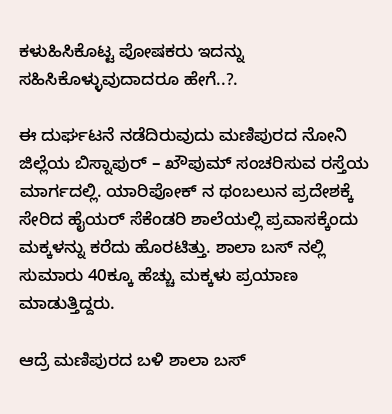ಕಳುಹಿಸಿಕೊಟ್ಟ ಪೋಷಕರು ಇದನ್ನು ಸಹಿಸಿಕೊಳ್ಳುವುದಾದರೂ ಹೇಗೆ..?.

ಈ ದುರ್ಘಟನೆ ನಡೆದಿರುವುದು ಮಣಿಪುರದ ನೋನಿ ಜಿಲ್ಲೆಯ ಬಿಸ್ನಾಪುರ್ – ಖೌಪುಮ್ ಸಂಚರಿಸುವ ರಸ್ತೆಯ ಮಾರ್ಗದಲ್ಲಿ. ಯಾರಿಪೋಕ್ ನ ಥಂಬಲುನ ಪ್ರದೇಶಕ್ಕೆ ಸೇರಿದ ಹೈಯರ್ ಸೆಕೆಂಡರಿ ಶಾಲೆಯಲ್ಲಿ ಪ್ರವಾಸಕ್ಕೆಂದು ಮಕ್ಕಳನ್ನು ಕರೆದು ಹೊರಟಿತ್ತು. ಶಾಲಾ ಬಸ್ ನಲ್ಲಿ ಸುಮಾರು 40ಕ್ಕೂ ಹೆಚ್ಚು ಮಕ್ಕಳು ಪ್ರಯಾಣ ಮಾಡುತ್ತಿದ್ದರು.

ಆದ್ರೆ ಮಣಿಪುರದ ಬಳಿ ಶಾಲಾ ಬಸ್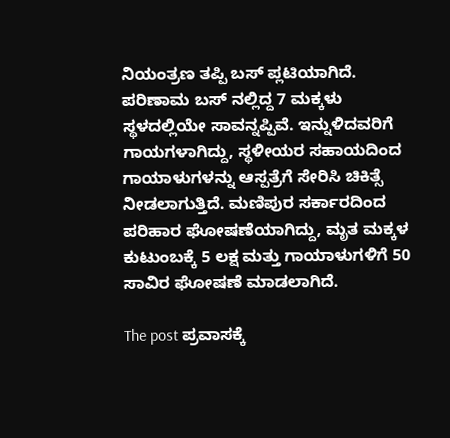ನಿಯಂತ್ರಣ ತಪ್ಪಿ ಬಸ್ ಪ್ಲಟಿಯಾಗಿದೆ. ಪರಿಣಾಮ ಬಸ್ ನಲ್ಲಿದ್ದ 7 ಮಕ್ಕಳು ಸ್ಥಳದಲ್ಲಿಯೇ ಸಾವನ್ನಪ್ಪಿವೆ. ಇನ್ನುಳಿದವರಿಗೆ ಗಾಯಗಳಾಗಿದ್ದು, ಸ್ಥಳೀಯರ ಸಹಾಯದಿಂದ ಗಾಯಾಳುಗಳನ್ನು ಆಸ್ಪತ್ರೆಗೆ ಸೇರಿಸಿ ಚಿಕಿತ್ಸೆ ನೀಡಲಾಗುತ್ತಿದೆ. ಮಣಿಪುರ ಸರ್ಕಾರದಿಂದ ಪರಿಹಾರ ಘೋಷಣೆಯಾಗಿದ್ದು, ಮೃತ ಮಕ್ಕಳ ಕುಟುಂಬಕ್ಕೆ 5 ಲಕ್ಷ ಮತ್ತು ಗಾಯಾಳುಗಳಿಗೆ 50 ಸಾವಿರ ಘೋಷಣೆ ಮಾಡಲಾಗಿದೆ.

The post ಪ್ರವಾಸಕ್ಕೆ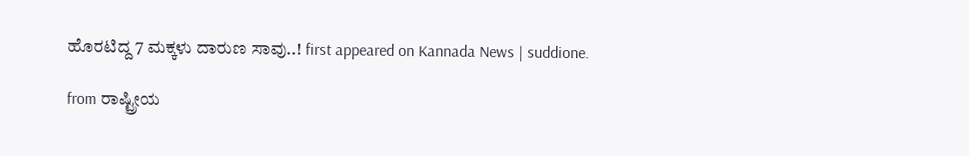ಹೊರಟಿದ್ದ 7 ಮಕ್ಕಳು ದಾರುಣ ಸಾವು..! first appeared on Kannada News | suddione.

from ರಾಷ್ಟ್ರೀಯ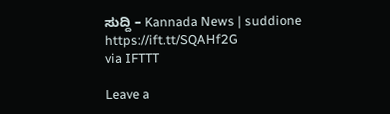ಸುದ್ದಿ – Kannada News | suddione https://ift.tt/SQAHf2G
via IFTTT

Leave a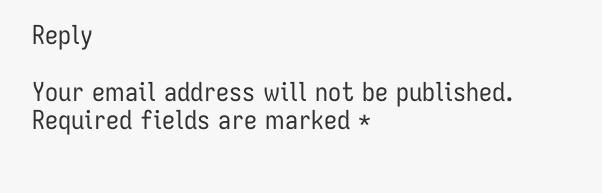Reply

Your email address will not be published. Required fields are marked *